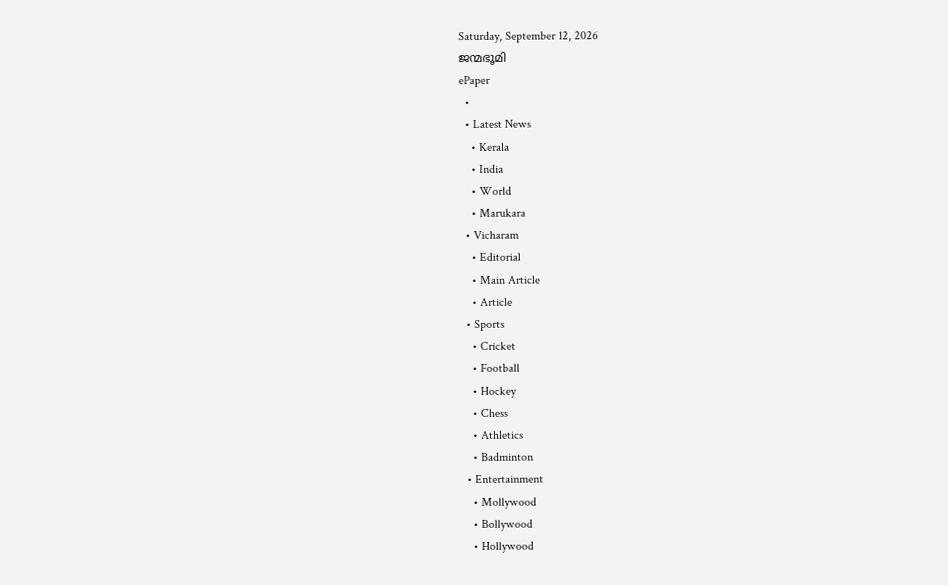Saturday, September 12, 2026
ജന്മഭൂമി
ePaper
  •
  • Latest News
    • Kerala
    • India
    • World
    • Marukara
  • Vicharam
    • Editorial
    • Main Article
    • Article
  • Sports
    • Cricket
    • Football
    • Hockey
    • Chess
    • Athletics
    • Badminton
  • Entertainment
    • Mollywood
    • Bollywood
    • Hollywood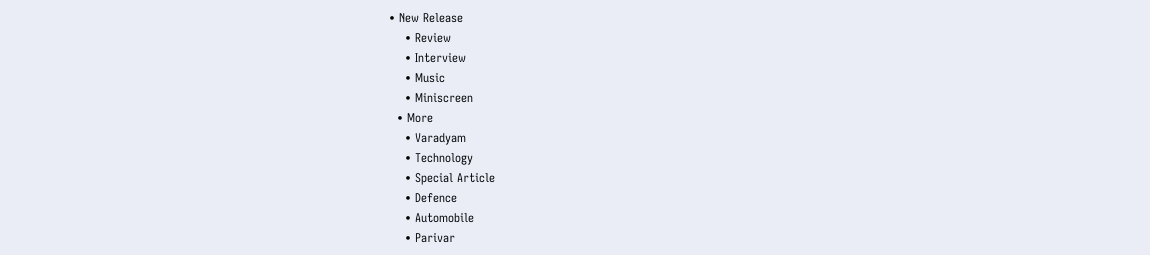• New Release
    • Review
    • Interview
    • Music
    • Miniscreen
  • More
    • Varadyam
    • Technology
    • Special Article
    • Defence
    • Automobile
    • Parivar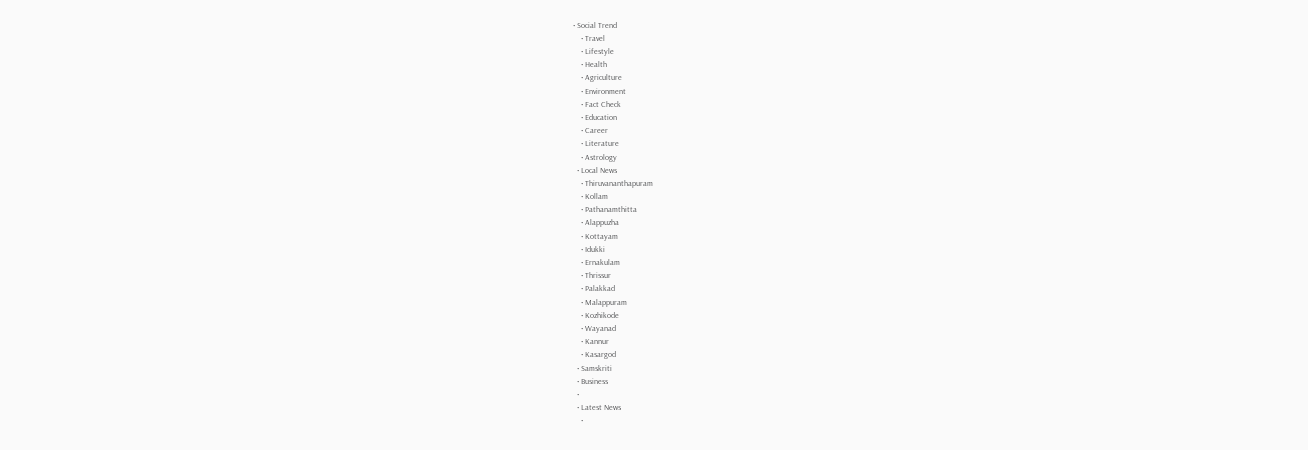• Social Trend
    • Travel
    • Lifestyle
    • Health
    • Agriculture
    • Environment
    • Fact Check
    • Education
    • Career
    • Literature
    • Astrology
  • Local News
    • Thiruvananthapuram
    • Kollam
    • Pathanamthitta
    • Alappuzha
    • Kottayam
    • Idukki
    • Ernakulam
    • Thrissur
    • Palakkad
    • Malappuram
    • Kozhikode
    • Wayanad
    • Kannur
    • Kasargod
  • Samskriti
  • Business
  •
  • Latest News
    •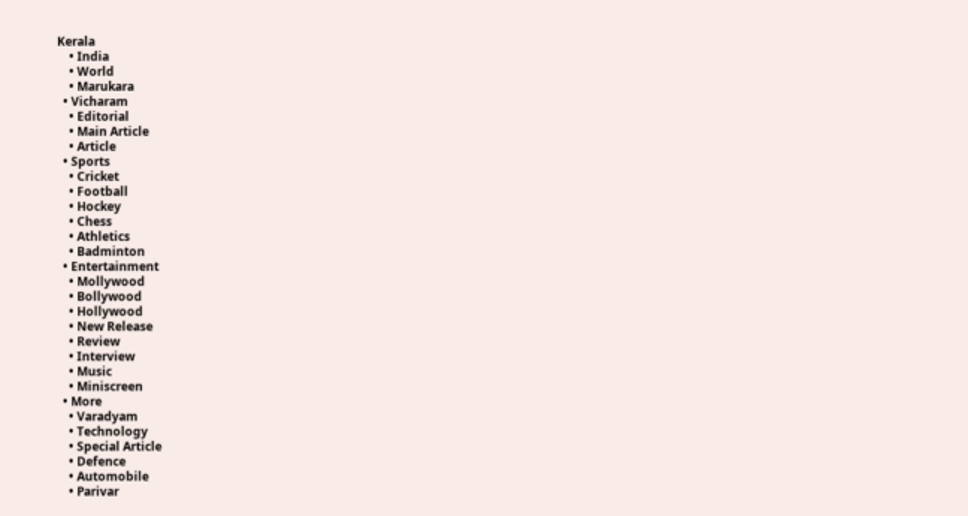Kerala
    • India
    • World
    • Marukara
  • Vicharam
    • Editorial
    • Main Article
    • Article
  • Sports
    • Cricket
    • Football
    • Hockey
    • Chess
    • Athletics
    • Badminton
  • Entertainment
    • Mollywood
    • Bollywood
    • Hollywood
    • New Release
    • Review
    • Interview
    • Music
    • Miniscreen
  • More
    • Varadyam
    • Technology
    • Special Article
    • Defence
    • Automobile
    • Parivar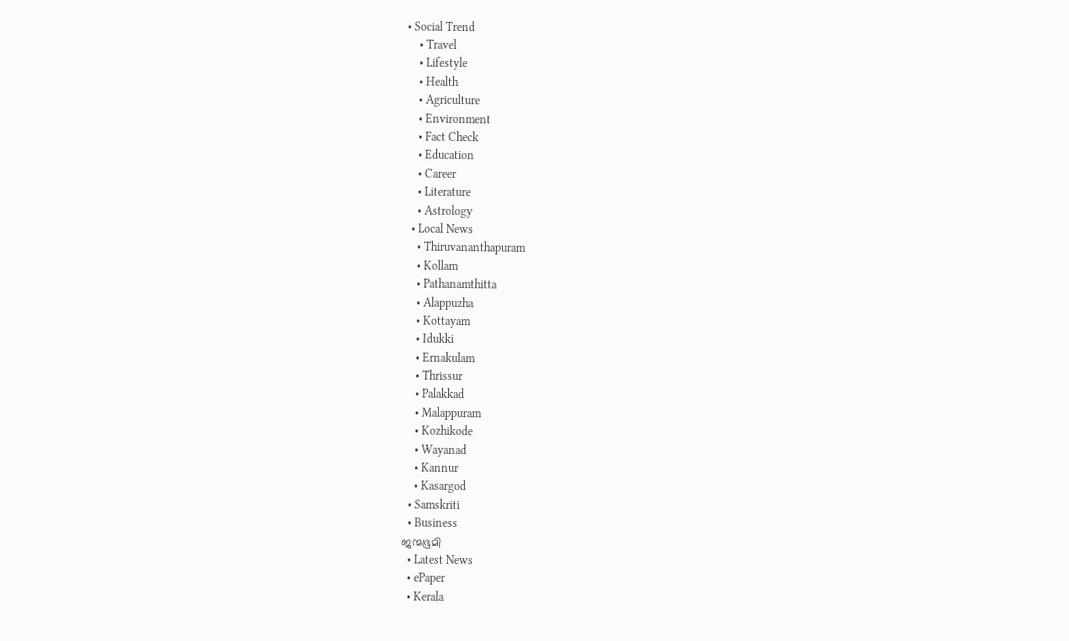• Social Trend
    • Travel
    • Lifestyle
    • Health
    • Agriculture
    • Environment
    • Fact Check
    • Education
    • Career
    • Literature
    • Astrology
  • Local News
    • Thiruvananthapuram
    • Kollam
    • Pathanamthitta
    • Alappuzha
    • Kottayam
    • Idukki
    • Ernakulam
    • Thrissur
    • Palakkad
    • Malappuram
    • Kozhikode
    • Wayanad
    • Kannur
    • Kasargod
  • Samskriti
  • Business
ജന്മഭൂമി
  • Latest News
  • ePaper
  • Kerala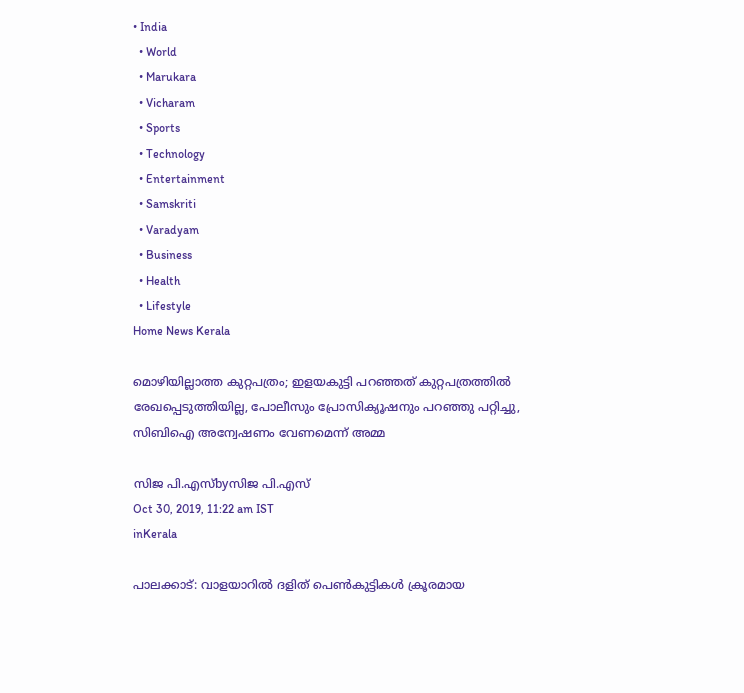• India
  • World
  • Marukara
  • Vicharam
  • Sports
  • Technology
  • Entertainment
  • Samskriti
  • Varadyam
  • Business
  • Health
  • Lifestyle
Home News Kerala

മൊഴിയില്ലാത്ത കുറ്റപത്രം; ഇളയകുട്ടി പറഞ്ഞത് കുറ്റപത്രത്തില്‍ രേഖപ്പെടുത്തിയില്ല, പോലീസും പ്രോസിക്യൂഷനും പറഞ്ഞു പറ്റിച്ചു, സിബിഐ അന്വേഷണം വേണമെന്ന് അമ്മ

സിജ പി.എസ്byസിജ പി.എസ്
Oct 30, 2019, 11:22 am IST
inKerala

പാലക്കാട്: വാളയാറില്‍ ദളിത് പെണ്‍കുട്ടികള്‍ ക്രൂരമായ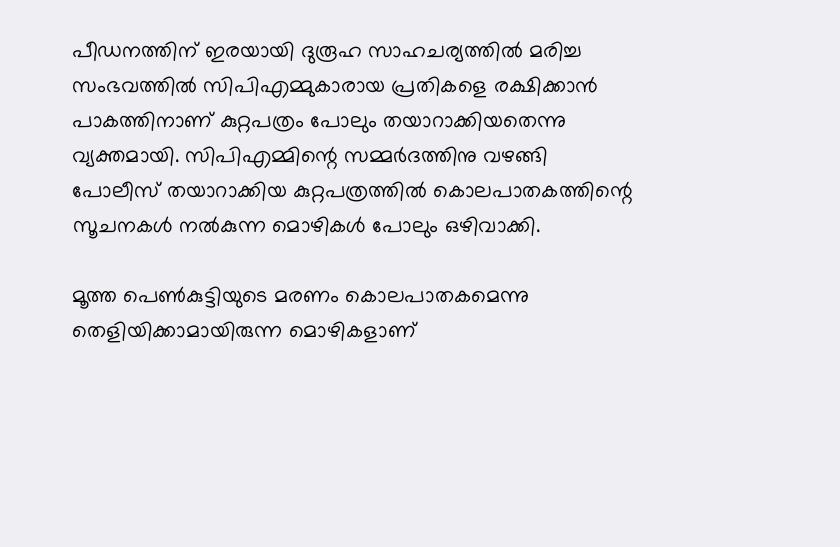പീഡനത്തിന് ഇരയായി ദുരൂഹ സാഹചര്യത്തില്‍ മരിച്ച സംഭവത്തില്‍ സിപിഎമ്മുകാരായ പ്രതികളെ രക്ഷിക്കാന്‍ പാകത്തിനാണ് കുറ്റപത്രം പോലും തയാറാക്കിയതെന്നു വ്യക്തമായി. സിപിഎമ്മിന്റെ സമ്മര്‍ദത്തിനു വഴങ്ങി പോലീസ് തയാറാക്കിയ കുറ്റപത്രത്തില്‍ കൊലപാതകത്തിന്റെ സൂചനകള്‍ നല്‍കുന്ന മൊഴികള്‍ പോലും ഒഴിവാക്കി.

മൂത്ത പെണ്‍കുട്ടിയുടെ മരണം കൊലപാതകമെന്നു തെളിയിക്കാമായിരുന്ന മൊഴികളാണ്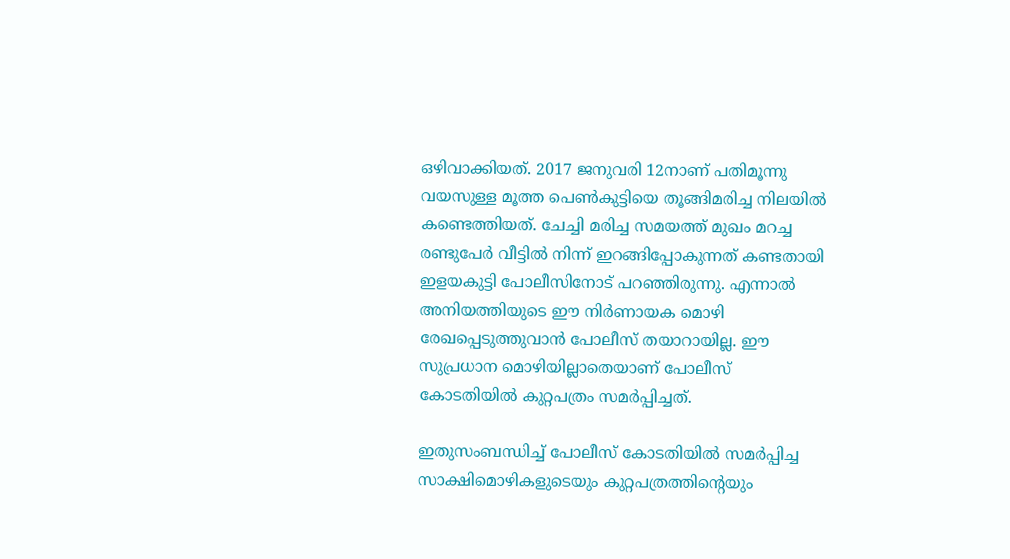ഒഴിവാക്കിയത്. 2017 ജനുവരി 12നാണ് പതിമൂന്നു വയസുള്ള മൂത്ത പെണ്‍കുട്ടിയെ തൂങ്ങിമരിച്ച നിലയില്‍ കണ്ടെത്തിയത്. ചേച്ചി മരിച്ച സമയത്ത് മുഖം മറച്ച രണ്ടുപേര്‍ വീട്ടില്‍ നിന്ന് ഇറങ്ങിപ്പോകുന്നത് കണ്ടതായി ഇളയകുട്ടി പോലീസിനോട് പറഞ്ഞിരുന്നു. എന്നാല്‍ അനിയത്തിയുടെ ഈ നിര്‍ണായക മൊഴി രേഖപ്പെടുത്തുവാന്‍ പോലീസ് തയാറായില്ല. ഈ സുപ്രധാന മൊഴിയില്ലാതെയാണ് പോലീസ് കോടതിയില്‍ കുറ്റപത്രം സമര്‍പ്പിച്ചത്.

ഇതുസംബന്ധിച്ച് പോലീസ് കോടതിയില്‍ സമര്‍പ്പിച്ച സാക്ഷിമൊഴികളുടെയും കുറ്റപത്രത്തിന്റെയും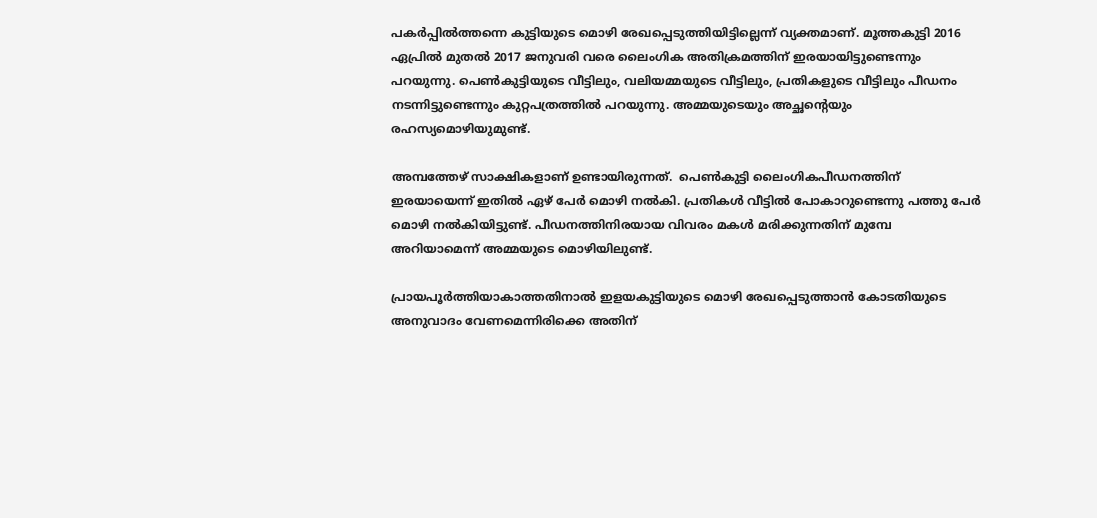പകര്‍പ്പില്‍ത്തന്നെ കുട്ടിയുടെ മൊഴി രേഖപ്പെടുത്തിയിട്ടില്ലെന്ന് വ്യക്തമാണ്. മൂത്തകുട്ടി 2016 ഏപ്രില്‍ മുതല്‍ 2017 ജനുവരി വരെ ലൈംഗിക അതിക്രമത്തിന് ഇരയായിട്ടുണ്ടെന്നും പറയുന്നു. പെണ്‍കുട്ടിയുടെ വീട്ടിലും, വലിയമ്മയുടെ വീട്ടിലും, പ്രതികളുടെ വീട്ടിലും പീഡനം നടന്നിട്ടുണ്ടെന്നും കുറ്റപത്രത്തില്‍ പറയുന്നു. അമ്മയുടെയും അച്ഛന്റെയും രഹസ്യമൊഴിയുമുണ്ട്.

അമ്പത്തേഴ് സാക്ഷികളാണ് ഉണ്ടായിരുന്നത്.  പെണ്‍കുട്ടി ലൈംഗികപീഡനത്തിന് ഇരയായെന്ന് ഇതില്‍ ഏഴ് പേര്‍ മൊഴി നല്‍കി. പ്രതികള്‍ വീട്ടില്‍ പോകാറുണ്ടെന്നു പത്തു പേര്‍  മൊഴി നല്‍കിയിട്ടുണ്ട്. പീഡനത്തിനിരയായ വിവരം മകള്‍ മരിക്കുന്നതിന് മുമ്പേ അറിയാമെന്ന് അമ്മയുടെ മൊഴിയിലുണ്ട്.

പ്രായപൂര്‍ത്തിയാകാത്തതിനാല്‍ ഇളയകുട്ടിയുടെ മൊഴി രേഖപ്പെടുത്താന്‍ കോടതിയുടെ അനുവാദം വേണമെന്നിരിക്കെ അതിന്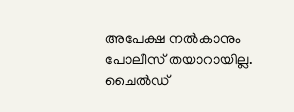അപേക്ഷ നല്‍കാനും പോലീസ് തയാറായില്ല. ചൈല്‍ഡ്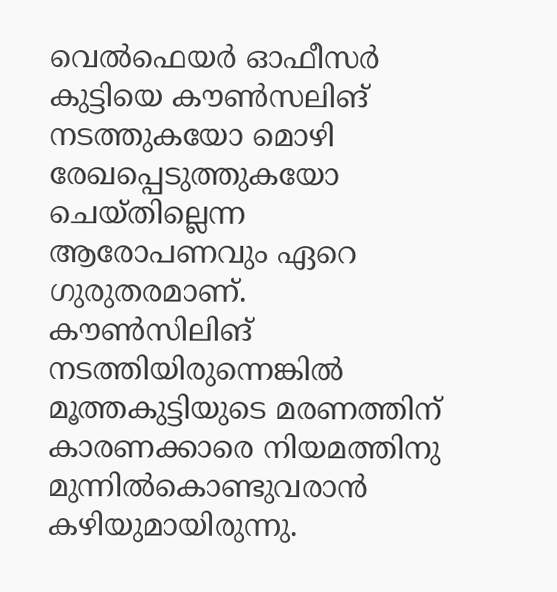വെല്‍ഫെയര്‍ ഓഫീസര്‍ കുട്ടിയെ കൗണ്‍സലിങ് നടത്തുകയോ മൊഴി രേഖപ്പെടുത്തുകയോ ചെയ്തില്ലെന്ന ആരോപണവും ഏറെ ഗുരുതരമാണ്. കൗണ്‍സിലിങ് നടത്തിയിരുന്നെങ്കില്‍ മൂത്തകുട്ടിയുടെ മരണത്തിന് കാരണക്കാരെ നിയമത്തിനു മുന്നില്‍കൊണ്ടുവരാന്‍ കഴിയുമായിരുന്നു.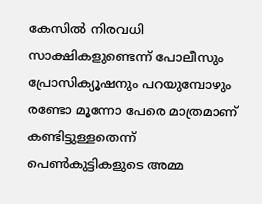കേസില്‍ നിരവധി സാക്ഷികളുണ്ടെന്ന് പോലീസും പ്രോസിക്യൂഷനും പറയുമ്പോഴും രണ്ടോ മൂന്നോ പേരെ മാത്രമാണ് കണ്ടിട്ടുള്ളതെന്ന് പെണ്‍കുട്ടികളുടെ അമ്മ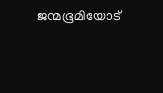ജന്മഭൂമിയോട്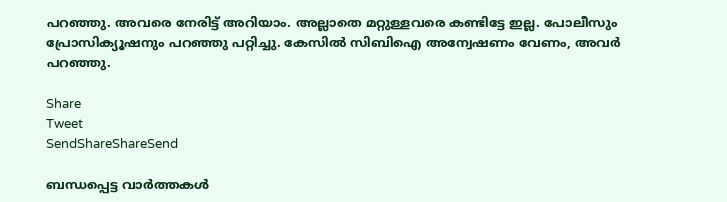പറഞ്ഞു. അവരെ നേരിട്ട് അറിയാം. അല്ലാതെ മറ്റുള്ളവരെ കണ്ടിട്ടേ ഇല്ല. പോലീസും പ്രോസിക്യൂഷനും പറഞ്ഞു പറ്റിച്ചു. കേസില്‍ സിബിഐ അന്വേഷണം വേണം, അവര്‍ പറഞ്ഞു.

Share
Tweet
SendShareShareSend

ബന്ധപ്പെട്ട വാര്‍ത്തകള്‍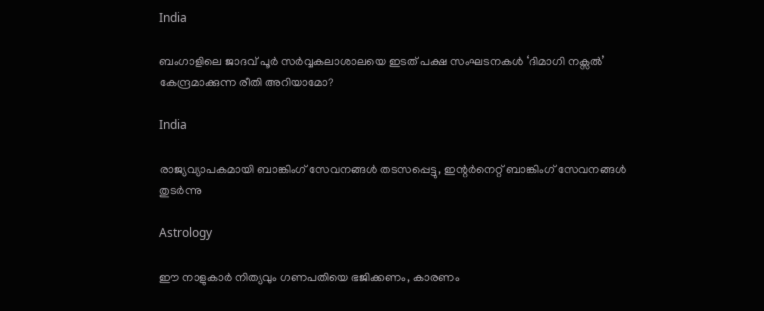India

ബംഗാളിലെ ജാദവ് പൂര്‍ സര്‍വ്വകലാശാലയെ ഇടത് പക്ഷ സംഘടനകള്‍ ‘ദിമാഗി നക്സല്‍’ കേന്ദ്രമാക്കുന്ന രീതി അറിയാമോ?

India

രാജ്യവ്യാപകമായി ബാങ്കിംഗ് സേവനങ്ങള്‍ തടസപ്പെട്ടു, ഇന്റര്‍നെറ്റ് ബാങ്കിംഗ് സേവനങ്ങള്‍ തുടര്‍ന്നു

Astrology

ഈ നാളുകാർ നിത്യവും ഗണപതിയെ ഭജിക്കണം, കാരണം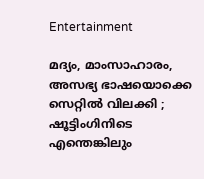Entertainment

മദ്യം, മാംസാഹാരം, അസഭ്യ ഭാഷയൊക്കെ സെറ്റിൽ വിലക്കി ; ഷൂട്ടിംഗിനിടെ എന്തെങ്കിലും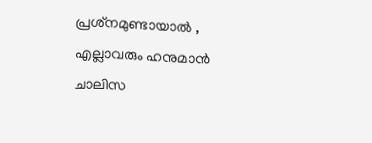പ്രശ്‌നമുണ്ടായാൽ , എല്ലാവരും ഹനുമാൻ ചാലിസ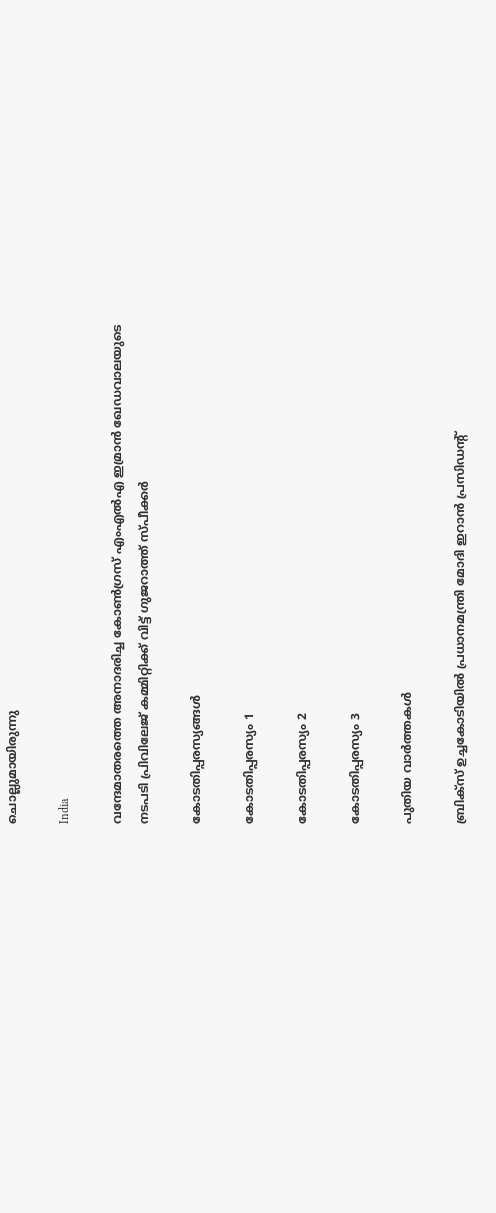ചൊല്ലുമായിരുന്നു

India

വന്ദേമാതരത്തെ അനാദരിച്ച കോണ്‍ഗ്രസ് എംഎല്‍എ ഇമ്രാന്‍ ഖേഡവാലയുടെ നടപടി പ്രിവിലേജ് കമ്മിറ്റിക്ക് വിട്ട് ഗുജറാത്ത് സ്പീക്കര്‍

കോടതിപ്പരസ്യങ്ങള്‍

കോടതിപ്പരസ്യം 1

കോടതിപ്പരസ്യം 2

കോടതിപ്പരസ്യം 3

പുതിയ വാര്‍ത്തകള്‍

ബ്രിക്സ് ഉച്ചകോടിയിൽ പ്രധാനമന്ത്രി മോദി ഇറാൻ പ്രസിഡന്‍റ്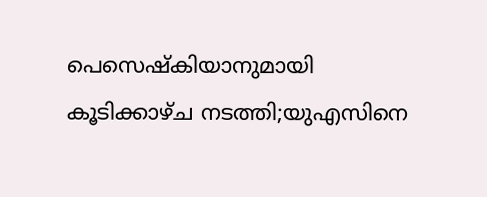പെസെഷ്കിയാനുമായി കൂടിക്കാഴ്ച നടത്തി;യുഎസിനെ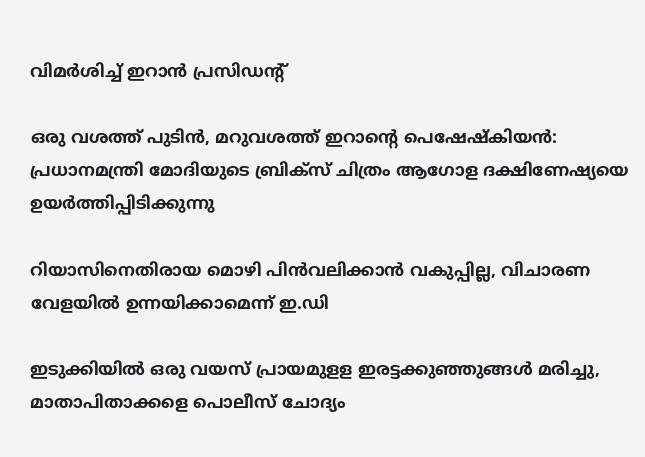വിമര്‍ശിച്ച് ഇറാന്‍ പ്രസിഡന്‍റ്

ഒരു വശത്ത് പുടിൻ, മറുവശത്ത് ഇറാന്റെ പെഷേഷ്കിയൻ: പ്രധാനമന്ത്രി മോദിയുടെ ബ്രിക്സ് ചിത്രം ആഗോള ദക്ഷിണേഷ്യയെ ഉയർത്തിപ്പിടിക്കുന്നു

റിയാസിനെതിരായ മൊഴി പിന്‍വലിക്കാന്‍ വകുപ്പില്ല, വിചാരണ വേളയില്‍ ഉന്നയിക്കാമെന്ന് ഇ.ഡി

ഇടുക്കിയില്‍ ഒരു വയസ് പ്രായമുളള ഇരട്ടക്കുഞ്ഞുങ്ങള്‍ മരിച്ചു, മാതാപിതാക്കളെ പൊലീസ് ചോദ്യം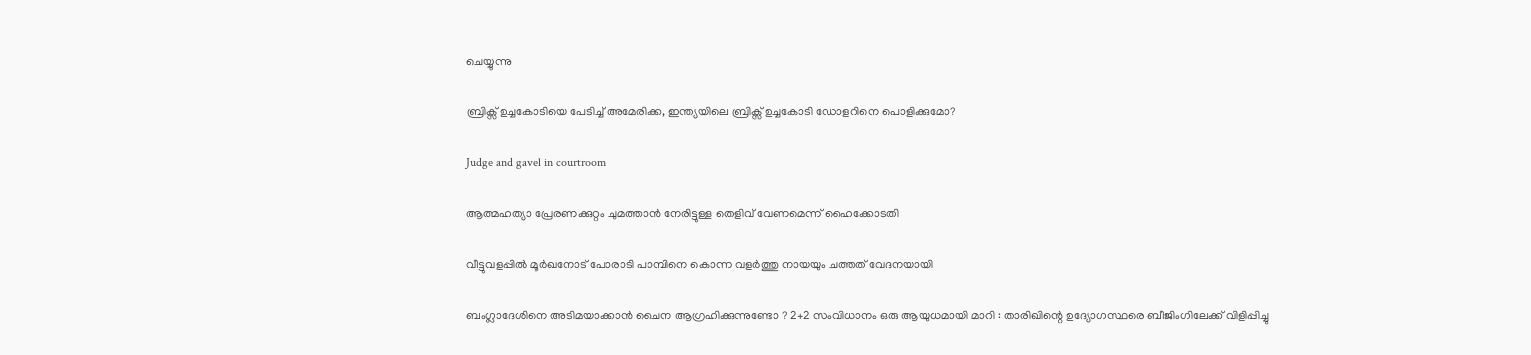ചെയ്യുന്നു

ബ്രിക്സ് ഉച്ചകോടിയെ പേടിച്ച് അമേരിക്ക, ഇന്ത്യയിലെ ബ്രിക്സ് ഉച്ചകോടി ഡോളറിനെ പൊളിക്കുമോ?

Judge and gavel in courtroom

ആത്മഹത്യാ പ്രേരണക്കുറ്റം ചുമത്താന്‍ നേരിട്ടുള്ള തെളിവ് വേണമെന്ന് ഹൈക്കോടതി

വീട്ടുവളപ്പില്‍ മൂര്‍ഖനോട് പോരാടി പാമ്പിനെ കൊന്ന വളര്‍ത്തു നായയും ചത്തത് വേദനയായി

ബംഗ്ലാദേശിനെ അടിമയാക്കാൻ ചൈന ആഗ്രഹിക്കുന്നുണ്ടോ ? 2+2 സംവിധാനം ഒരു ആയുധമായി മാറി : താരിഖിന്റെ ഉദ്യോഗസ്ഥരെ ബീജിംഗിലേക്ക് വിളിപ്പിച്ചു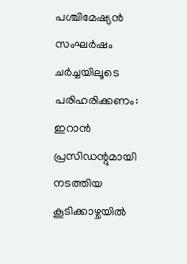പശ്ചിമേഷ്യന്‍ സംഘര്‍ഷം ചര്‍ച്ചയിലൂടെ പരിഹരിക്കണം: ഇറാന്‍ പ്രസിഡന്റുമായി നടത്തിയ കൂടിക്കാഴ്ചയില്‍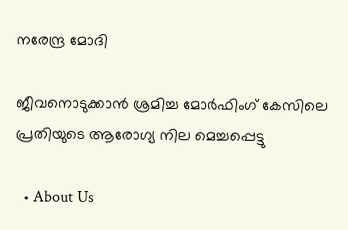നരേന്ദ്ര മോദി

ജീവനൊടുക്കാന്‍ ശ്രമിച്ച മോര്‍ഫിംഗ് കേസിലെ പ്രതിയുടെ ആരോഗ്യ നില മെച്ചപ്പെട്ടു

  • About Us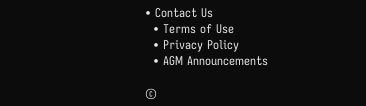• Contact Us
  • Terms of Use
  • Privacy Policy
  • AGM Announcements

©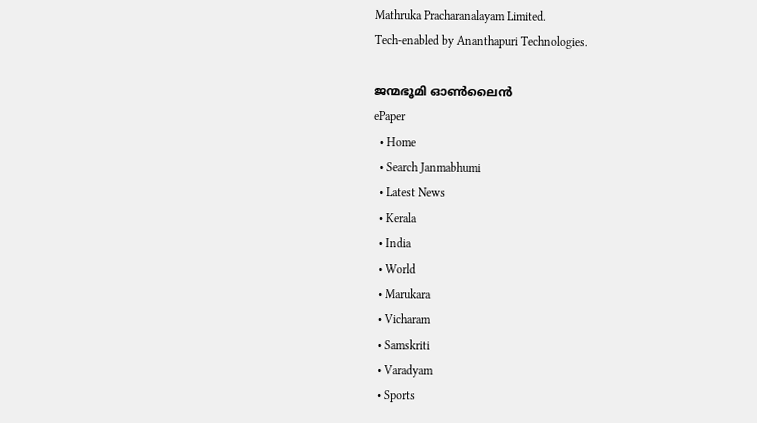Mathruka Pracharanalayam Limited.
Tech-enabled by Ananthapuri Technologies.

ജന്മഭൂമി ഓണ്‍ലൈന്‍
ePaper
  • Home
  • Search Janmabhumi
  • Latest News
  • Kerala
  • India
  • World
  • Marukara
  • Vicharam
  • Samskriti
  • Varadyam
  • Sports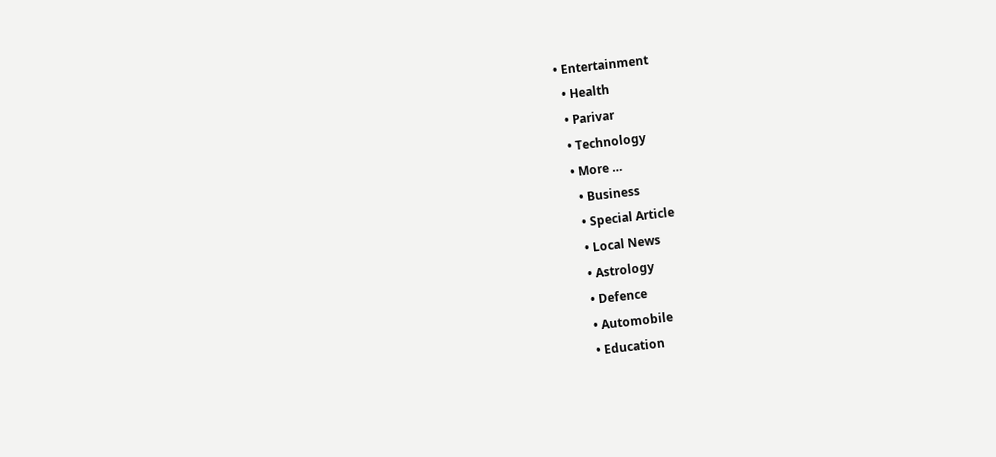• Entertainment
  • Health
  • Parivar
  • Technology
  • More …
    • Business
    • Special Article
    • Local News
    • Astrology
    • Defence
    • Automobile
    • Education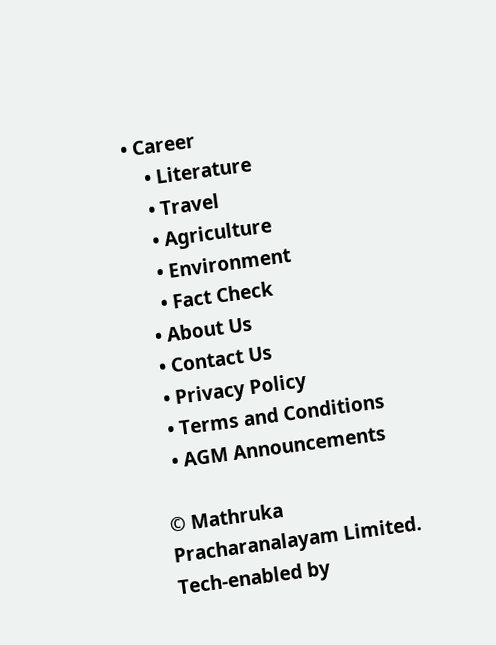• Career
    • Literature
    • Travel
    • Agriculture
    • Environment
    • Fact Check
  • About Us
  • Contact Us
  • Privacy Policy
  • Terms and Conditions
  • AGM Announcements

© Mathruka Pracharanalayam Limited.
Tech-enabled by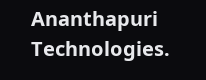Ananthapuri Technologies.